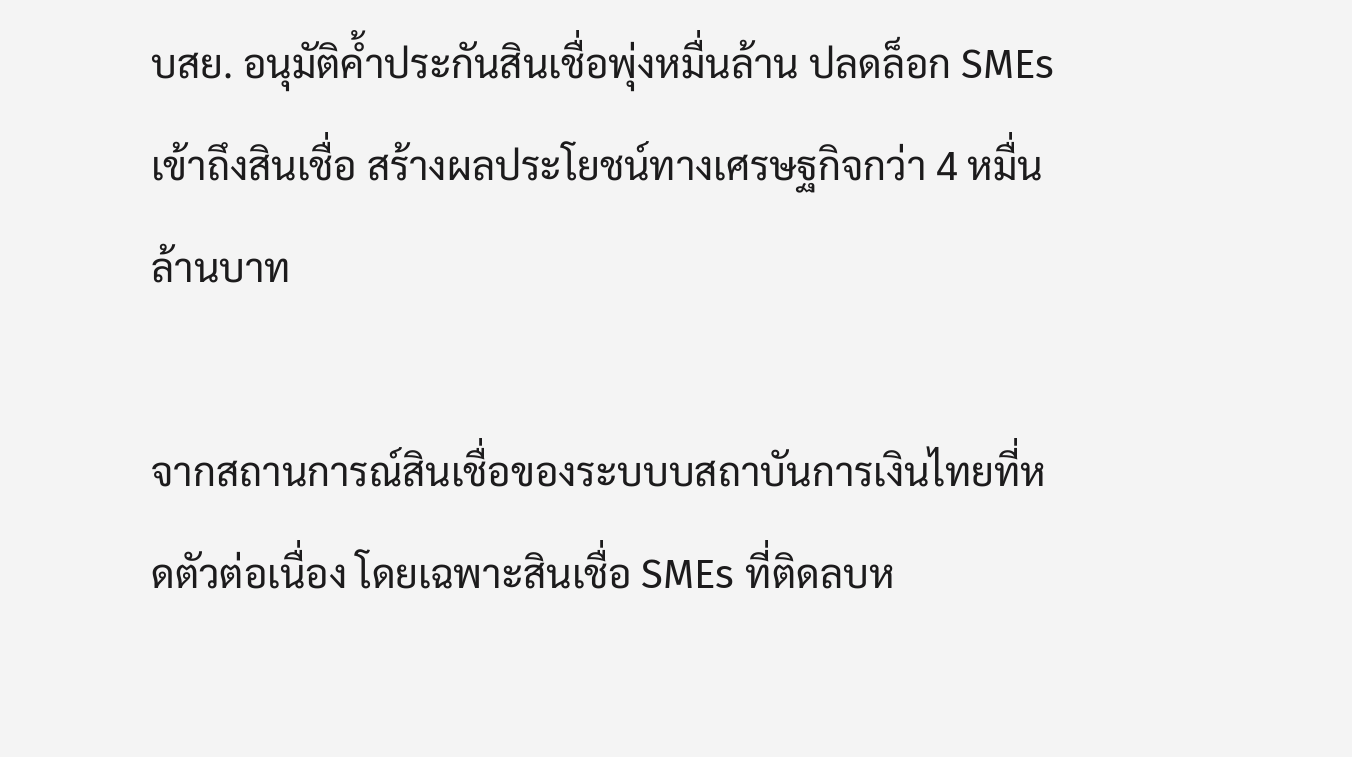บสย. อนุมัติค้ำประกันสินเชื่อพุ่งหมื่นล้าน ปลดล็อก SMEs เข้าถึงสินเชื่อ สร้างผลประโยชน์ทางเศรษฐกิจกว่า 4 หมื่นล้านบาท

จากสถานการณ์สินเชื่อของระบบบสถาบันการเงินไทยที่หดตัวต่อเนื่อง โดยเฉพาะสินเชื่อ SMEs ที่ติดลบห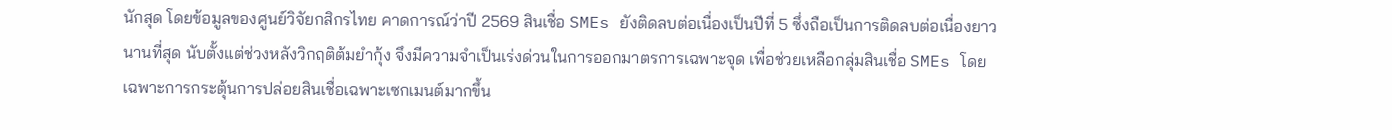นักสุด โดยข้อมูลของศูนย์วิจัยกสิกรไทย คาดการณ์ว่าปี 2569 สินเชื่อ SMEs ยังติดลบต่อเนื่องเป็นปีที่ 5 ซึ่งถือเป็นการติดลบต่อเนื่องยาวนานที่สุด นับตั้งแต่ช่วงหลังวิกฤติต้มยำกุ้ง จึงมีความจำเป็นเร่งด่วนในการออกมาตรการเฉพาะจุด เพื่อช่วยเหลือกลุ่มสินเชื่อ SMEs โดยเฉพาะการกระตุ้นการปล่อยสินเชื่อเฉพาะเซกเมนต์มากขึ้น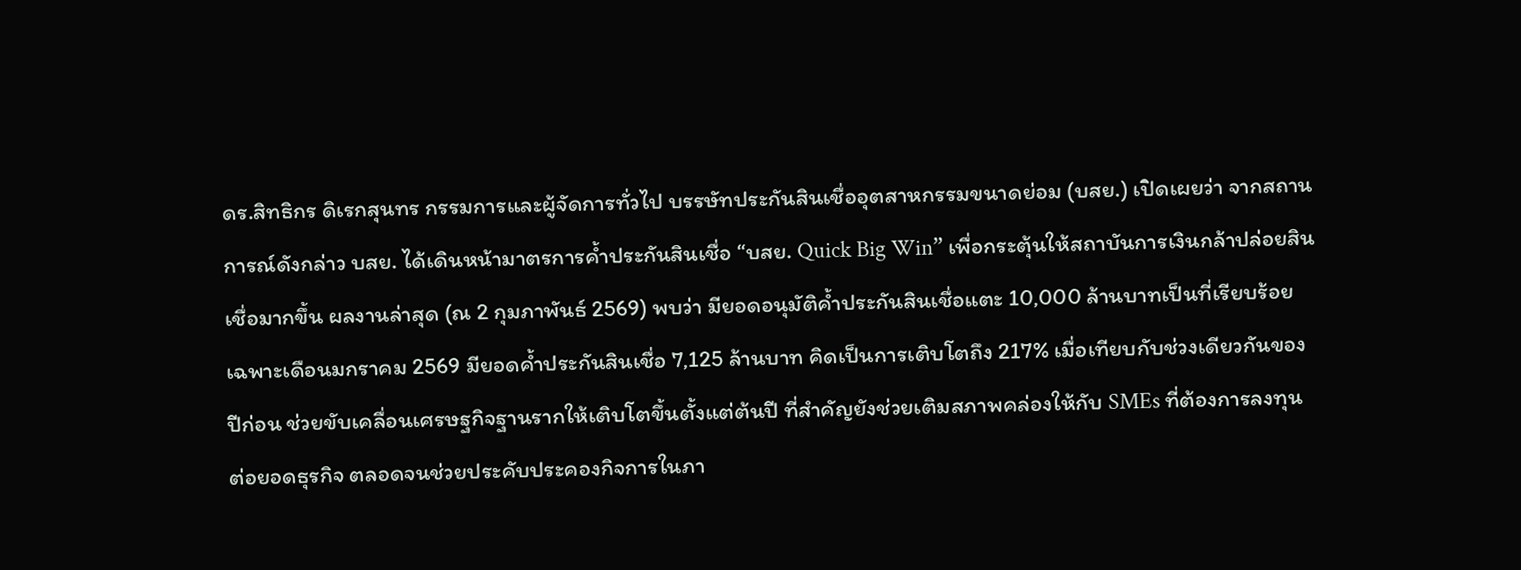ดร.สิทธิกร ดิเรกสุนทร กรรมการและผู้จัดการทั่วไป บรรษัทประกันสินเชื่ออุตสาหกรรมขนาดย่อม (บสย.) เปิดเผยว่า จากสถานการณ์ดังกล่าว บสย. ได้เดินหน้ามาตรการค้ำประกันสินเชื่อ “บสย. Quick Big Win” เพื่อกระตุ้นให้สถาบันการเงินกล้าปล่อยสินเชื่อมากขึ้น ผลงานล่าสุด (ณ 2 กุมภาพันธ์ 2569) พบว่า มียอดอนุมัติค้ำประกันสินเชื่อแตะ 10,000 ล้านบาทเป็นที่เรียบร้อย เฉพาะเดือนมกราคม 2569 มียอดค้ำประกันสินเชื่อ 7,125 ล้านบาท คิดเป็นการเติบโตถึง 217% เมื่อเทียบกับช่วงเดียวกันของปีก่อน ช่วยขับเคลื่อนเศรษฐกิจฐานรากให้เติบโตขึ้นตั้งแต่ต้นปี ที่สำคัญยังช่วยเติมสภาพคล่องให้กับ SMEs ที่ต้องการลงทุน ต่อยอดธุรกิจ ตลอดจนช่วยประคับประคองกิจการในภา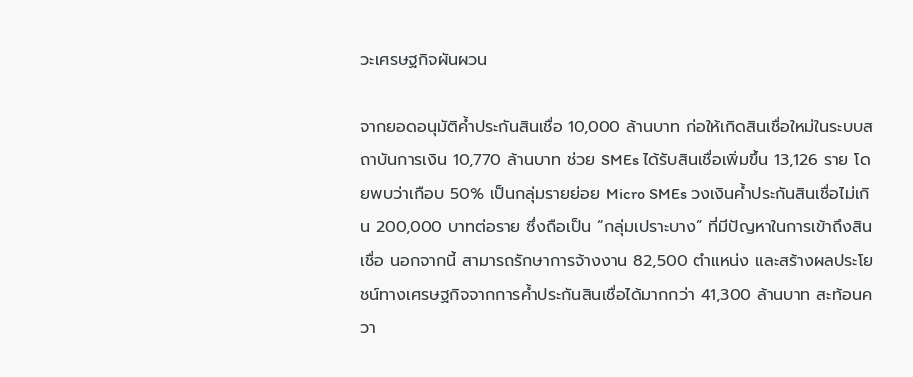วะเศรษฐกิจผันผวน

จากยอดอนุมัติค้ำประกันสินเชื่อ 10,000 ล้านบาท ก่อให้เกิดสินเชื่อใหม่ในระบบสถาบันการเงิน 10,770 ล้านบาท ช่วย SMEs ได้รับสินเชื่อเพิ่มขึ้น 13,126 ราย โดยพบว่าเกือบ 50% เป็นกลุ่มรายย่อย Micro SMEs วงเงินค้ำประกันสินเชื่อไม่เกิน 200,000 บาทต่อราย ซึ่งถือเป็น “กลุ่มเปราะบาง” ที่มีปัญหาในการเข้าถึงสินเชื่อ นอกจากนี้ สามารถรักษาการจ้างงาน 82,500 ตำแหน่ง และสร้างผลประโยชน์ทางเศรษฐกิจจากการค้ำประกันสินเชื่อได้มากกว่า 41,300 ล้านบาท สะท้อนควา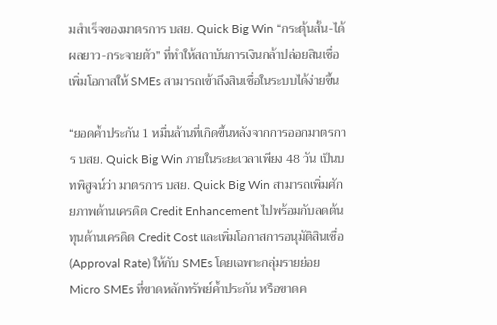มสำเร็จของมาตรการ บสย. Quick Big Win “กระตุ้นสั้น-ได้ผลยาว-กระจายตัว” ที่ทำให้สถาบันการเงินกล้าปล่อยสินเชื่อ เพิ่มโอกาสให้ SMEs สามารถเข้าถึงสินเชื่อในระบบได้ง่ายขึ้น

“ยอดค้ำประกัน 1 หมื่นล้านที่เกิดขึ้นหลังจากการออกมาตรการ บสย. Quick Big Win ภายในระยะเวลาเพียง 48 วัน เป็นบทพิสูจน์ว่า มาตรการ บสย. Quick Big Win สามารถเพิ่มศักยภาพด้านเครดิต Credit Enhancement ไปพร้อมกับลดต้นทุนด้านเครดิต Credit Cost และเพิ่มโอกาสการอนุมัติสินเชื่อ (Approval Rate) ให้กับ SMEs โดยเฉพาะกลุ่มรายย่อย Micro SMEs ที่ขาดหลักทรัพย์ค้ำประกัน หรือขาดค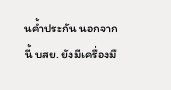นค้ำประกัน นอกจากนี้ บสย. ยังมีเครื่องมื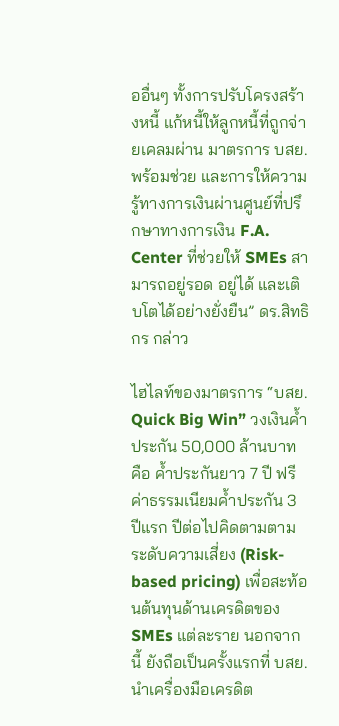ออื่นๆ ทั้งการปรับโครงสร้างหนี้ แก้หนี้ให้ลูกหนี้ที่ถูกจ่ายเคลมผ่าน มาตรการ บสย. พร้อมช่วย และการให้ความรู้ทางการเงินผ่านศูนย์ที่ปรึกษาทางการเงิน F.A. Center ที่ช่วยให้ SMEs สามารถอยู่รอด อยู่ได้ และเติบโตได้อย่างยั่งยืน” ดร.สิทธิกร กล่าว

ไฮไลท์ของมาตรการ “บสย. Quick Big Win” วงเงินค้ำประกัน 50,000 ล้านบาท คือ ค้ำประกันยาว 7 ปี ฟรีค่าธรรมเนียมค้ำประกัน 3 ปีแรก ปีต่อไปคิดตามตามระดับความเสี่ยง (Risk-based pricing) เพื่อสะท้อนต้นทุนด้านเครดิตของ SMEs แต่ละราย นอกจากนี้ ยังถือเป็นครั้งแรกที่ บสย. นำเครื่องมือเครดิต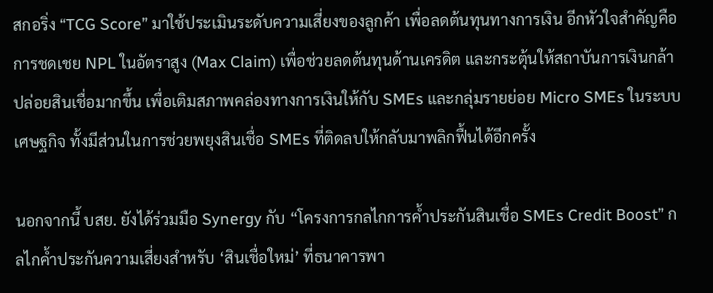สกอริ่ง “TCG Score” มาใช้ประเมินระดับความเสี่ยงของลูกค้า เพื่อลดต้นทุนทางการเงิน อีกหัวใจสำคัญคือ การชดเชย NPL ในอัตราสูง (Max Claim) เพื่อช่วยลดต้นทุนด้านเครดิต และกระตุ้นให้สถาบันการเงินกล้าปล่อยสินเชื่อมากขึ้น เพื่อเติมสภาพคล่องทางการเงินให้กับ SMEs และกลุ่มรายย่อย Micro SMEs ในระบบเศษฐกิจ ทั้งมีส่วนในการช่วยพยุงสินเชื่อ SMEs ที่ติดลบให้กลับมาพลิกฟื้นได้อีกครั้ง

นอกจากนี้ บสย. ยังได้ร่วมมือ Synergy กับ “โครงการกลไกการค้ำประกันสินเชื่อ SMEs Credit Boost” กลไกค้ำประกันความเสี่ยงสำหรับ ‘สินเชื่อใหม่’ ที่ธนาคารพา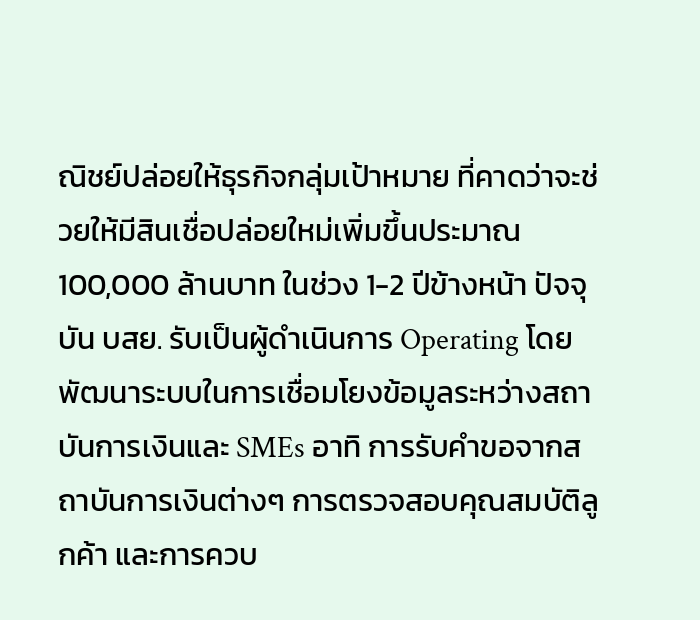ณิชย์ปล่อยให้ธุรกิจกลุ่มเป้าหมาย ที่คาดว่าจะช่วยให้มีสินเชื่อปล่อยใหม่เพิ่มขึ้นประมาณ 100,000 ล้านบาท ในช่วง 1-2 ปีข้างหน้า ปัจจุบัน บสย. รับเป็นผู้ดำเนินการ Operating โดยพัฒนาระบบในการเชื่อมโยงข้อมูลระหว่างสถาบันการเงินและ SMEs อาทิ การรับคำขอจากสถาบันการเงินต่างๆ การตรวจสอบคุณสมบัติลูกค้า และการควบ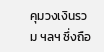คุมวงเงินรวม ฯลฯ ซึ่งถือ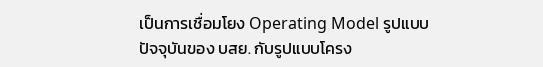เป็นการเชื่อมโยง Operating Model รูปแบบปัจจุบันของ บสย. กับรูปแบบโครง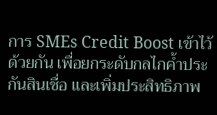การ SMEs Credit Boost เข้าไว้ด้วยกัน เพื่อยกระดับกลไกค้ำประกันสินเชื่อ และเพิ่มประสิทธิภาพ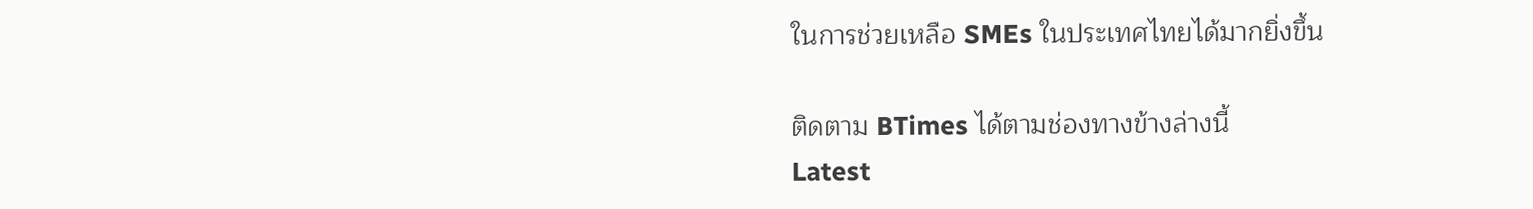ในการช่วยเหลือ SMEs ในประเทศไทยได้มากยิ่งขึ้น

ติดตาม BTimes ได้ตามช่องทางข้างล่างนี้
Latest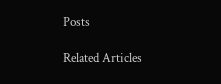Posts

Related Articles